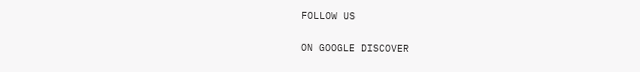FOLLOW US

ON GOOGLE DISCOVER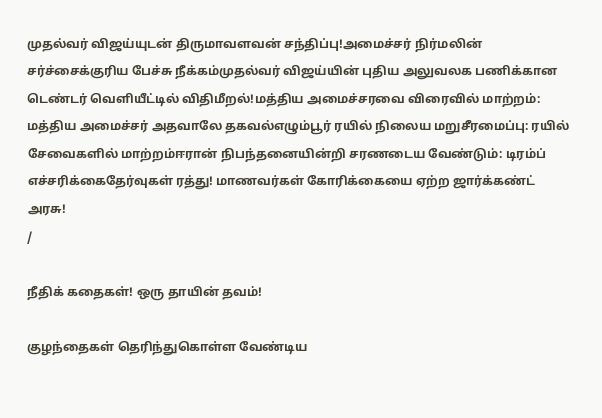முதல்வர் விஜய்யுடன் திருமாவளவன் சந்திப்பு!அமைச்சர் நிர்மலின் சர்ச்சைக்குரிய பேச்சு நீக்கம்முதல்வர் விஜய்யின் புதிய அலுவலக பணிக்கான டெண்டர் வெளியீட்டில் விதிமீறல்!மத்திய அமைச்சரவை விரைவில் மாற்றம்: மத்திய அமைச்சர் அதவாலே தகவல்எழும்பூர் ரயில் நிலைய மறுசீரமைப்பு: ரயில் சேவைகளில் மாற்றம்ஈரான் நிபந்தனையின்றி சரணடைய வேண்டும்: டிரம்ப் எச்சரிக்கைதேர்வுகள் ரத்து! மாணவர்கள் கோரிக்கையை ஏற்ற ஜார்க்கண்ட் அரசு!
/

நீதிக் கதைகள்! ஒரு தாயின் தவம்!

குழந்தைகள் தெரிந்துகொள்ள வேண்டிய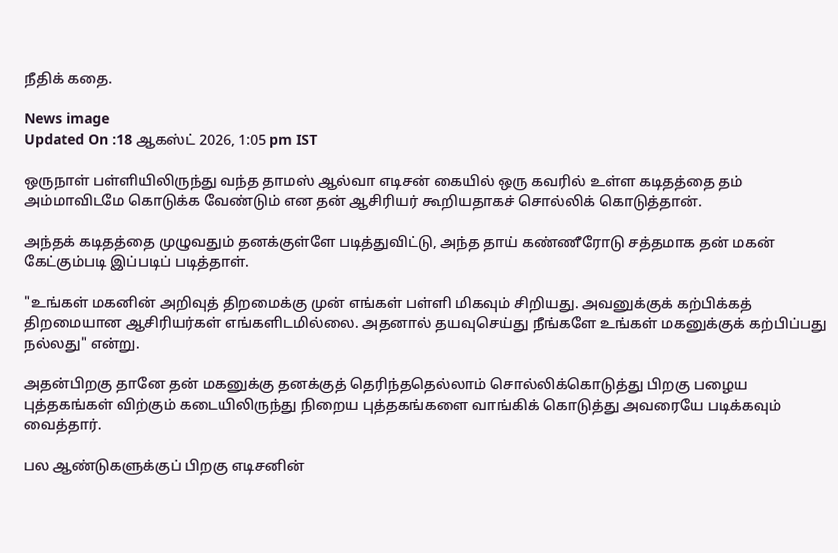நீதிக் கதை.

News image
Updated On :18 ஆகஸ்ட் 2026, 1:05 pm IST

ஒருநாள் பள்ளியிலிருந்து வந்த தாமஸ் ஆல்வா எடிசன் கையில் ஒரு கவரில் உள்ள கடிதத்தை தம் அம்மாவிடமே கொடுக்க வேண்டும் என தன் ஆசிரியர் கூறியதாகச் சொல்லிக் கொடுத்தான்.

அந்தக் கடிதத்தை முழுவதும் தனக்குள்ளே படித்துவிட்டு, அந்த தாய் கண்ணீரோடு சத்தமாக தன் மகன் கேட்கும்படி இப்படிப் படித்தாள்.

"உங்கள் மகனின் அறிவுத் திறமைக்கு முன் எங்கள் பள்ளி மிகவும் சிறியது. அவனுக்குக் கற்பிக்கத் திறமையான ஆசிரியர்கள் எங்களிடமில்லை. அதனால் தயவுசெய்து நீங்களே உங்கள் மகனுக்குக் கற்பிப்பது நல்லது" என்று.

அதன்பிறகு தானே தன் மகனுக்கு தனக்குத் தெரிந்ததெல்லாம் சொல்லிக்கொடுத்து பிறகு பழைய புத்தகங்கள் விற்கும் கடையிலிருந்து நிறைய புத்தகங்களை வாங்கிக் கொடுத்து அவரையே படிக்கவும் வைத்தார்.

பல ஆண்டுகளுக்குப் பிறகு எடிசனின்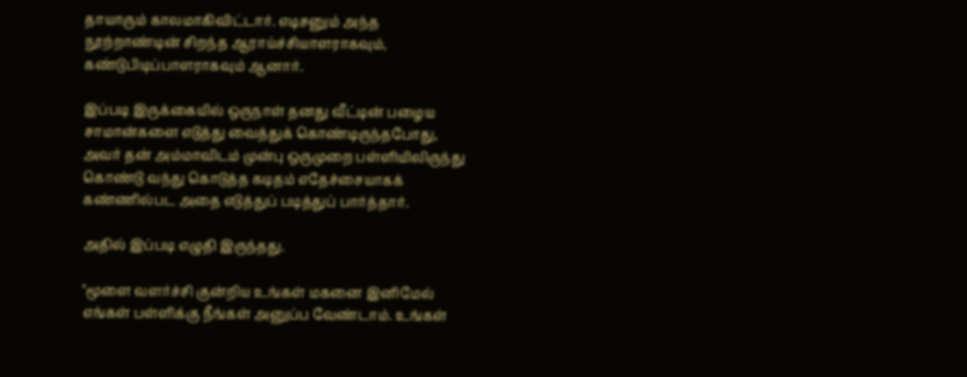தாயாரும் காலமாகிவிட்டார். எடிசனும் அந்த நூற்றாண்டின் சிறந்த ஆராய்ச்சியாளராகவும், கண்டுபிடிப்பாளராகவும் ஆனார்.

இப்படி இருக்கையில் ஒருநாள் தனது வீட்டின் பழைய சாமான்களை எடுத்து வைத்துக் கொண்டிருந்தபோது, அவர் தன் அம்மாவிடம் முன்பு ஒருமுறை பள்ளியிலிருந்து கொண்டு வந்து கொடுத்த கடிதம் எதேச்சையாகக் கண்ணில்பட அதை எடுத்துப் படித்துப் பார்த்தார்.

அதில் இப்படி எழுதி இருந்தது.

"மூளை வளர்ச்சி குன்றிய உங்கள் மகனை இனிமேல் எங்கள் பள்ளிக்கு நீங்கள் அனுப்ப வேண்டாம். உங்கள்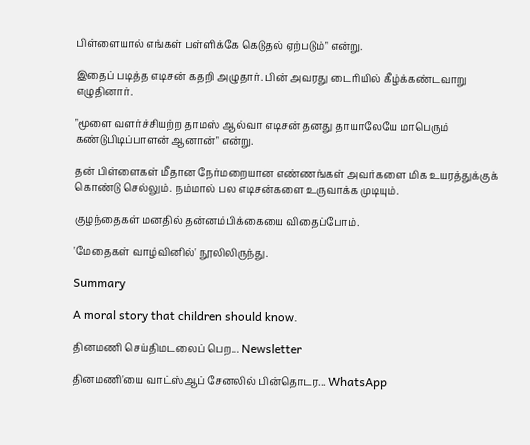பிள்ளையால் எங்கள் பள்ளிக்கே கெடுதல் ஏற்படும்" என்று.

இதைப் படித்த எடிசன் கதறி அழுதார். பின் அவரது டைரியில் கீழ்க்கண்டவாறு எழுதினார்.

"மூளை வளர்ச்சியற்ற தாமஸ் ஆல்வா எடிசன் தனது தாயாலேயே மாபெரும் கண்டுபிடிப்பாளன் ஆனான்" என்று.

தன் பிள்ளைகள் மீதான நேர்மறையான எண்ணங்கள் அவர்களை மிக உயரத்துக்குக் கொண்டு செல்லும். நம்மால் பல எடிசன்களை உருவாக்க முடியும்.

குழந்தைகள் மனதில் தன்னம்பிக்கையை விதைப்போம்.

'மேதைகள் வாழ்வினில்' நூலிலிருந்து.

Summary

A moral story that children should know.

தினமணி செய்திமடலைப் பெற... Newsletter

தினமணி'யை வாட்ஸ்ஆப் சேனலில் பின்தொடர... WhatsApp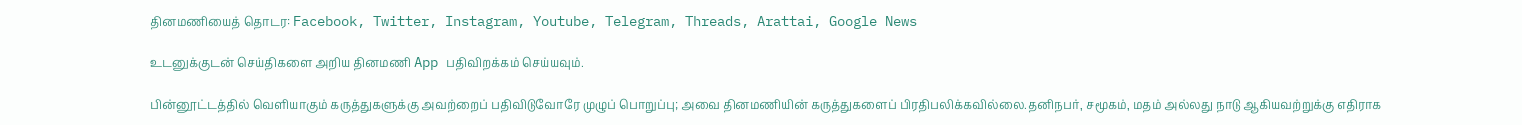தினமணியைத் தொடர: Facebook, Twitter, Instagram, Youtube, Telegram, Threads, Arattai, Google News

உடனுக்குடன் செய்திகளை அறிய தினமணி App பதிவிறக்கம் செய்யவும்.

பின்னூட்டத்தில் வெளியாகும் கருத்துகளுக்கு அவற்றைப் பதிவிடுவோரே முழுப் பொறுப்பு; அவை தினமணியின் கருத்துகளைப் பிரதிபலிக்கவில்லை.தனிநபர், சமூகம், மதம் அல்லது நாடு ஆகியவற்றுக்கு எதிராக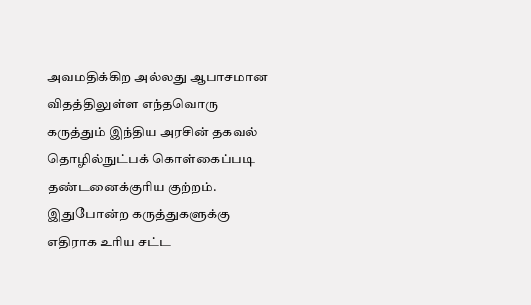அவமதிக்கிற அல்லது ஆபாசமான விதத்திலுள்ள எந்தவொரு கருத்தும் இந்திய அரசின் தகவல் தொழில்நுட்பக் கொள்கைப்படி தண்டனைக்குரிய குற்றம். இதுபோன்ற கருத்துகளுக்கு எதிராக உரிய சட்ட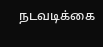நடவடிக்கை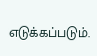எடுக்கப்படும்.